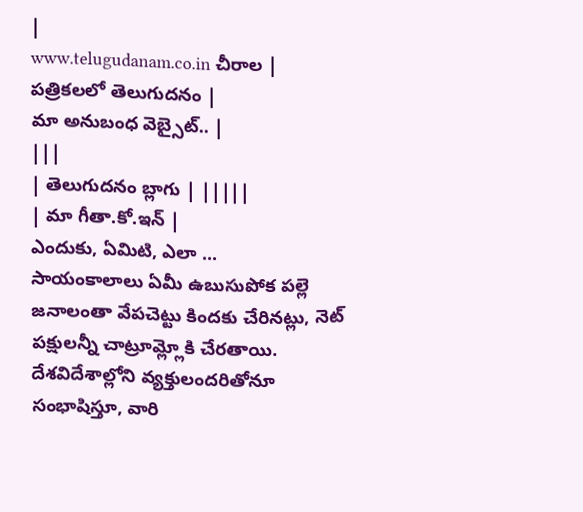|
www.telugudanam.co.in చీరాల |
పత్రికలలో తెలుగుదనం |
మా అనుబంధ వెబ్సైట్.. |
|||
| తెలుగుదనం బ్లాగు | |||||
| మా గీతా.కో.ఇన్ |
ఎందుకు, ఏమిటి, ఎలా ...
సాయంకాలాలు ఏమీ ఉబుసుపోక పల్లె జనాలంతా వేపచెట్టు కిందకు చేరినట్లు, నెట్ పక్షులన్నీ చాట్రూమ్ల్లోకి చేరతాయి. దేశవిదేశాల్లోని వ్యక్తులందరితోనూ సంభాషిస్తూ, వారి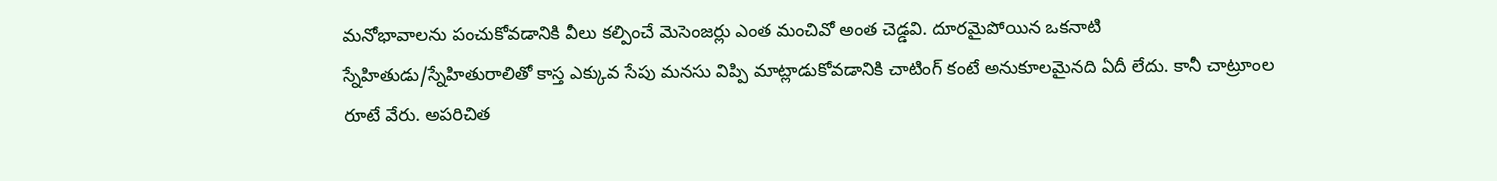మనోభావాలను పంచుకోవడానికి వీలు కల్పించే మెసెంజర్లు ఎంత మంచివో అంత చెడ్డవి. దూరమైపోయిన ఒకనాటి స్నేహితుడు/స్నేహితురాలితో కాస్త ఎక్కువ సేపు మనసు విప్పి మాట్లాడుకోవడానికి చాటింగ్ కంటే అనుకూలమైనది ఏదీ లేదు. కానీ చాట్రూంల రూటే వేరు. అపరిచిత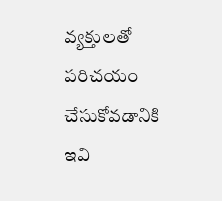వ్యక్తులతో పరిచయం చేసుకోవడానికి ఇవి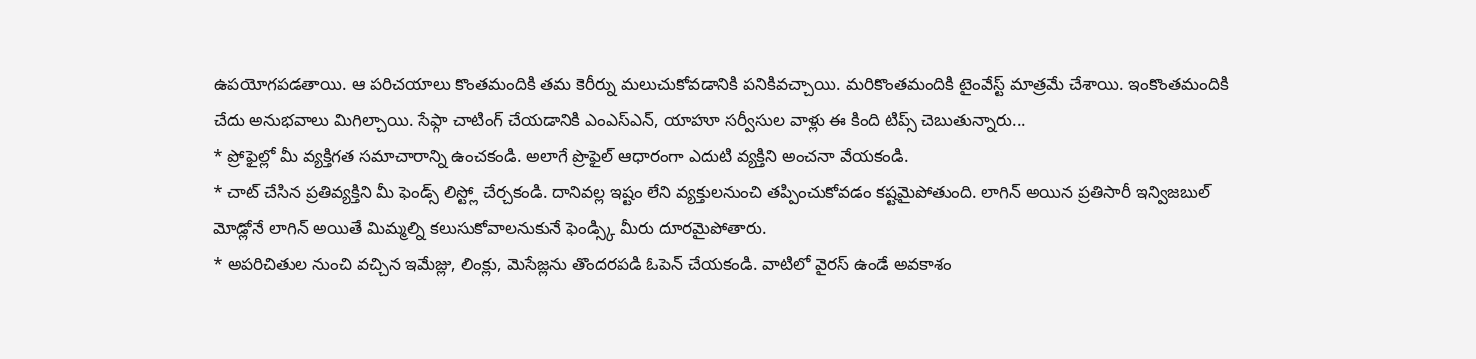ఉపయోగపడతాయి. ఆ పరిచయాలు కొంతమందికి తమ కెరీర్ను మలుచుకోవడానికి పనికివచ్చాయి. మరికొంతమందికి టైంవేస్ట్ మాత్రమే చేశాయి. ఇంకొంతమందికి చేదు అనుభవాలు మిగిల్చాయి. సేఫ్గా చాటింగ్ చేయడానికి ఎంఎస్ఎన్, యాహూ సర్వీసుల వాళ్లు ఈ కింది టిప్స్ చెబుతున్నారు...
* ప్రోఫైల్లో మీ వ్యక్తిగత సమాచారాన్ని ఉంచకండి. అలాగే ప్రొఫైల్ ఆధారంగా ఎదుటి వ్యక్తిని అంచనా వేయకండి.
* చాట్ చేసిన ప్రతివ్యక్తిని మీ ఫెండ్స్ లిస్ట్లో చేర్చకండి. దానివల్ల ఇష్టం లేని వ్యక్తులనుంచి తప్పించుకోవడం కష్టమైపోతుంది. లాగిన్ అయిన ప్రతిసారీ ఇన్విజబుల్ మోడ్లోనే లాగిన్ అయితే మిమ్మల్ని కలుసుకోవాలనుకునే ఫెండ్స్కి మీరు దూరమైపోతారు.
* అపరిచితుల నుంచి వచ్చిన ఇమేజ్లు, లింక్లు, మెసేజ్లను తొందరపడి ఓపెన్ చేయకండి. వాటిలో వైరస్ ఉండే అవకాశం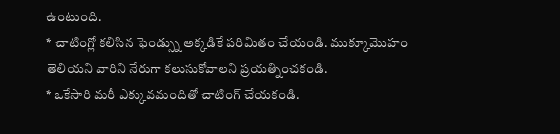ఉంటుంది.
* చాటింగ్లో కలిసిన ఫెండ్స్ను అక్కడికే పరిమితం చేయండి. ముక్కూమొహం తెలియని వారిని నేరుగా కలుసుకోవాలని ప్రయత్నించకండి.
* ఒకేసారి మరీ ఎక్కువమందితో చాటింగ్ చేయకండి.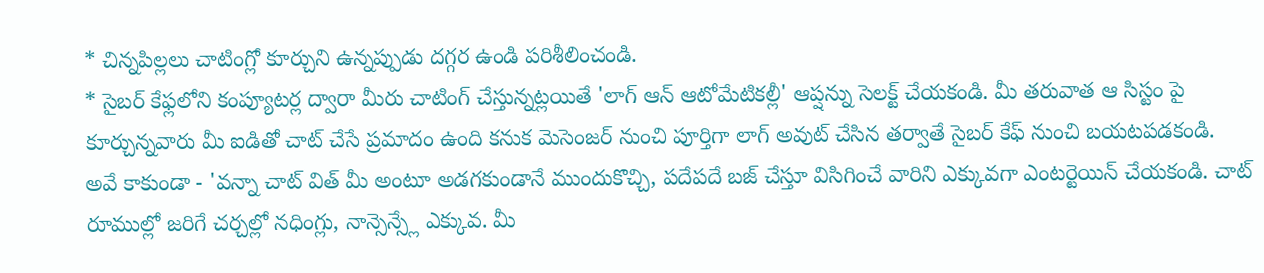* చిన్నపిల్లలు చాటింగ్లో కూర్చుని ఉన్నప్పుడు దగ్గర ఉండి పరిశీలించండి.
* సైబర్ కేఫ్లలోని కంప్యూటర్ల ద్వారా మీరు చాటింగ్ చేస్తున్నట్లయితే 'లాగ్ ఆన్ ఆటోమేటికల్లీ' ఆప్షన్ను సెలక్ట్ చేయకండి. మీ తరువాత ఆ సిస్టం పై కూర్చున్నవారు మీ ఐడితో చాట్ చేసే ప్రమాదం ఉంది కనుక మెసెంజర్ నుంచి పూర్తిగా లాగ్ అవుట్ చేసిన తర్వాతే సైబర్ కేఫ్ నుంచి బయటపడకండి.
అవే కాకుండా - 'వన్నా చాట్ విత్ మీ అంటూ అడగకుండానే ముందుకొచ్చి, పదేపదే బజ్ చేస్తూ విసిగించే వారిని ఎక్కువగా ఎంటర్టెయిన్ చేయకండి. చాట్ రూముల్లో జరిగే చర్చల్లో నధింగ్లు, నాన్సెన్స్లే ఎక్కువ. మీ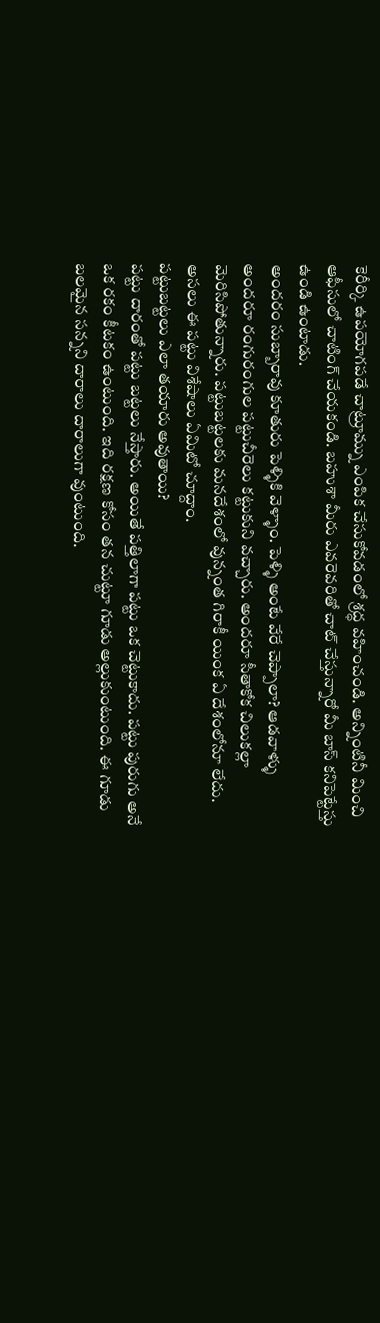కెరీర్కి ఉపయోగపడే చాట్రూమ్ను ఎంపిక చేసుకోవడంలో శ్రద్ధ వహించండి. అన్నింటినీ మించి ఆఫీసులో చాటింగ్ చేయకండి. బహుశా మీరు ఎవరెవరితో చాట్ చేస్తున్నారో మీ బాస్ కనిపెట్టేస్తు ఉండి ఉంటాడు.
అందరం సుబ్బారావు కూతురు పెళ్ళికి వెళ్ళాం. పెళ్ళి అంటే వేరే చెప్పాలా? ఆడవాళ్ళు అందరూ రంగురంగుల పట్టుచీరెలు కట్టుకుని వచ్చారు. అందరూ సీతాకోక చిలుకల్లా మెరిసిపోతున్నారు. పట్టుబట్టలకు మనదేశంలో వున్నంత గిరాకీ యింక ఏ దేశంలోనూ లేదు. అసలు ఈ పట్టు విశేషాలు ఏమిటో చూద్దాం.
పట్టుబట్టలు ఎలా తయారు అవుతాయి?
పట్టు దారంతో పట్టు బట్టలు నేస్తారు. అయితే పత్తిలాగా పట్టు ఒక చెట్టుకాదు. పట్టు పురుగు అనే ఒక రకం కీటకం ఉంటుంది. ఇది రక్షణ కోసం తన చుట్టూ గూడు అల్లుకుంటుంది. ఈ గూడు బలమైన సన్నని దారాలు దారాలుగా వుంటుంది.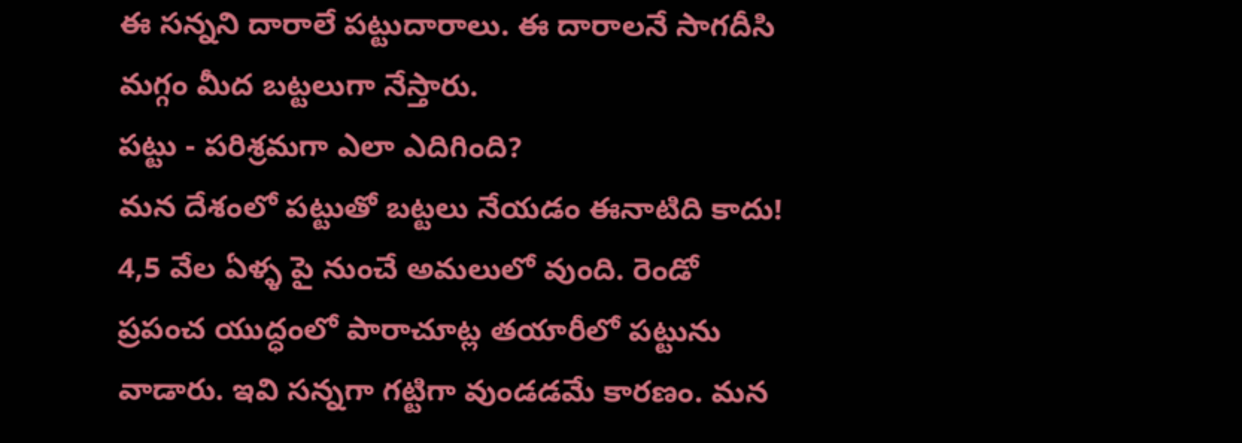ఈ సన్నని దారాలే పట్టుదారాలు. ఈ దారాలనే సాగదీసి మగ్గం మీద బట్టలుగా నేస్తారు.
పట్టు - పరిశ్రమగా ఎలా ఎదిగింది?
మన దేశంలో పట్టుతో బట్టలు నేయడం ఈనాటిది కాదు! 4,5 వేల ఏళ్ళ పై నుంచే అమలులో వుంది. రెండో ప్రపంచ యుద్ధంలో పారాచూట్ల తయారీలో పట్టును వాడారు. ఇవి సన్నగా గట్టిగా వుండడమే కారణం. మన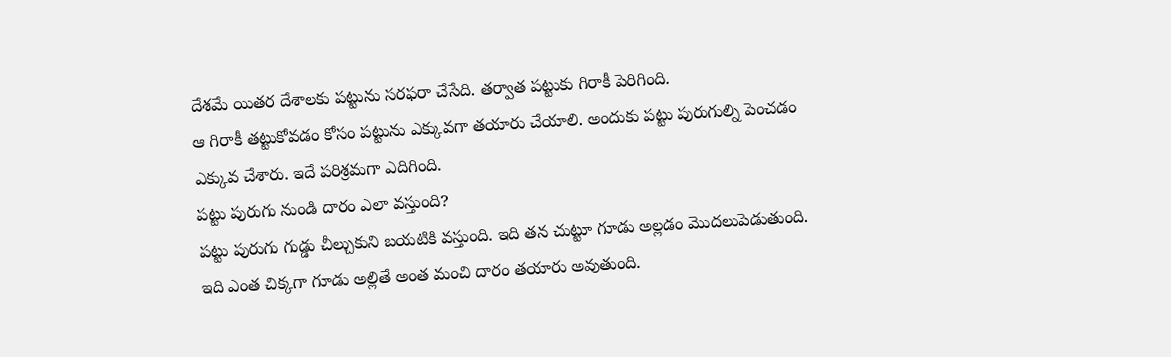దేశమే యితర దేశాలకు పట్టును సరఫరా చేసేది. తర్వాత పట్టుకు గిరాకీ పెరిగింది.
ఆ గిరాకీ తట్టుకోవడం కోసం పట్టును ఎక్కువగా తయారు చేయాలి. అందుకు పట్టు పురుగుల్ని పెంచడం ఎక్కువ చేశారు. ఇదే పరిశ్రమగా ఎదిగింది.
పట్టు పురుగు నుండి దారం ఎలా వస్తుంది?
పట్టు పురుగు గుడ్డు చీల్చుకుని బయటికి వస్తుంది. ఇది తన చుట్టూ గూడు అల్లడం మొదలుపెడుతుంది.
ఇది ఎంత చిక్కగా గూడు అల్లితే అంత మంచి దారం తయారు అవుతుంది.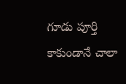గూడు పూర్తి కాకుండానే చాలా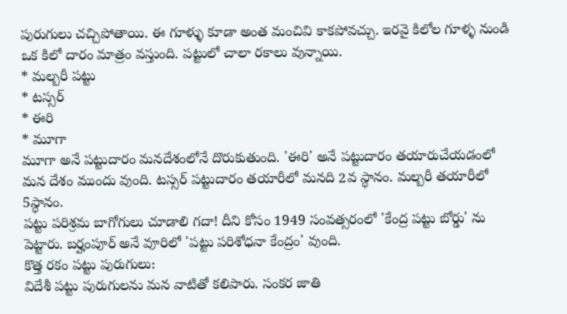పురుగులు చచ్చిపోతాయి. ఈ గూళ్ళు కూడా అంత మంచివి కాకపోవచ్చు. ఇరవై కిలోల గూళ్ళ నుండి ఒక కిలో దారం మాత్రం వస్తుంది. పట్టులో చాలా రకాలు వున్నాయి.
* మల్బరీ పట్టు
* టస్సర్
* ఈరి
* మూగా
మూగా అనే పట్టుదారం మనదేశంలోనే దొరుకుతుంది. 'ఈరి' అనే పట్టుదారం తయారుచేయడంలో మన దేశం ముందు వుంది. టస్సర్ పట్టుదారం తయారీలో మనది 2వ స్ధానం. మల్బరీ తయారీలో 5స్ధానం.
పట్టు పరిశ్రమ బాగోగులు చూడాలి గదా! దీని కోసం 1949 సంవత్సరంలో 'కేంద్ర పట్టు బోర్డు' ను పెట్టారు. బర్హంపూర్ అనే వూరిలో 'పట్టు పరిశోధనా కేంద్రం' వుంది.
కొత్త రకం పట్టు పురుగులు:
విదేశీ పట్టు పురుగులను మన వాటితో కలిపారు. సంకర జాతి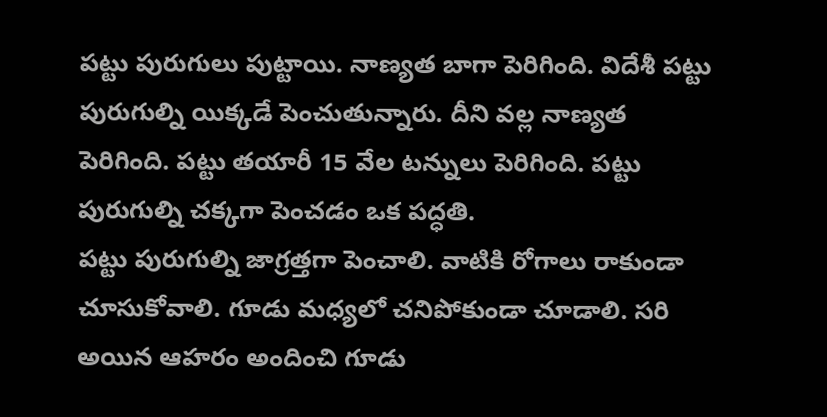పట్టు పురుగులు పుట్టాయి. నాణ్యత బాగా పెరిగింది. విదేశీ పట్టు పురుగుల్ని యిక్కడే పెంచుతున్నారు. దీని వల్ల నాణ్యత పెరిగింది. పట్టు తయారీ 15 వేల టన్నులు పెరిగింది. పట్టు పురుగుల్ని చక్కగా పెంచడం ఒక పద్ధతి.
పట్టు పురుగుల్ని జాగ్రత్తగా పెంచాలి. వాటికి రోగాలు రాకుండా చూసుకోవాలి. గూడు మధ్యలో చనిపోకుండా చూడాలి. సరి అయిన ఆహరం అందించి గూడు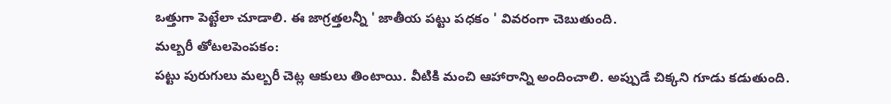ఒత్తుగా పెట్టేలా చూడాలి. ఈ జాగ్రత్తలన్నీ ' జాతీయ పట్టు పధకం ' వివరంగా చెబుతుంది.
మల్బరీ తోటలపెంపకం:
పట్టు పురుగులు మల్బరీ చెట్ల ఆకులు తింటాయి. వీటికి మంచి ఆహారాన్ని అందించాలి. అప్పుడే చిక్కని గూడు కడుతుంది.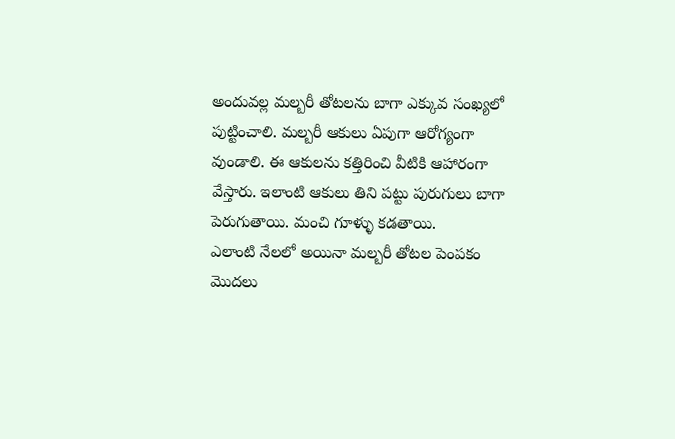అందువల్ల మల్బరీ తోటలను బాగా ఎక్కువ సంఖ్యలో పుట్టించాలి. మల్బరీ ఆకులు ఏపుగా ఆరోగ్యంగా వుండాలి. ఈ ఆకులను కత్తిరించి వీటికి ఆహారంగా వేస్తారు. ఇలాంటి ఆకులు తిని పట్టు పురుగులు బాగా పెరుగుతాయి. మంచి గూళ్ళు కడతాయి.
ఎలాంటి నేలలో అయినా మల్బరీ తోటల పెంపకం మొదలు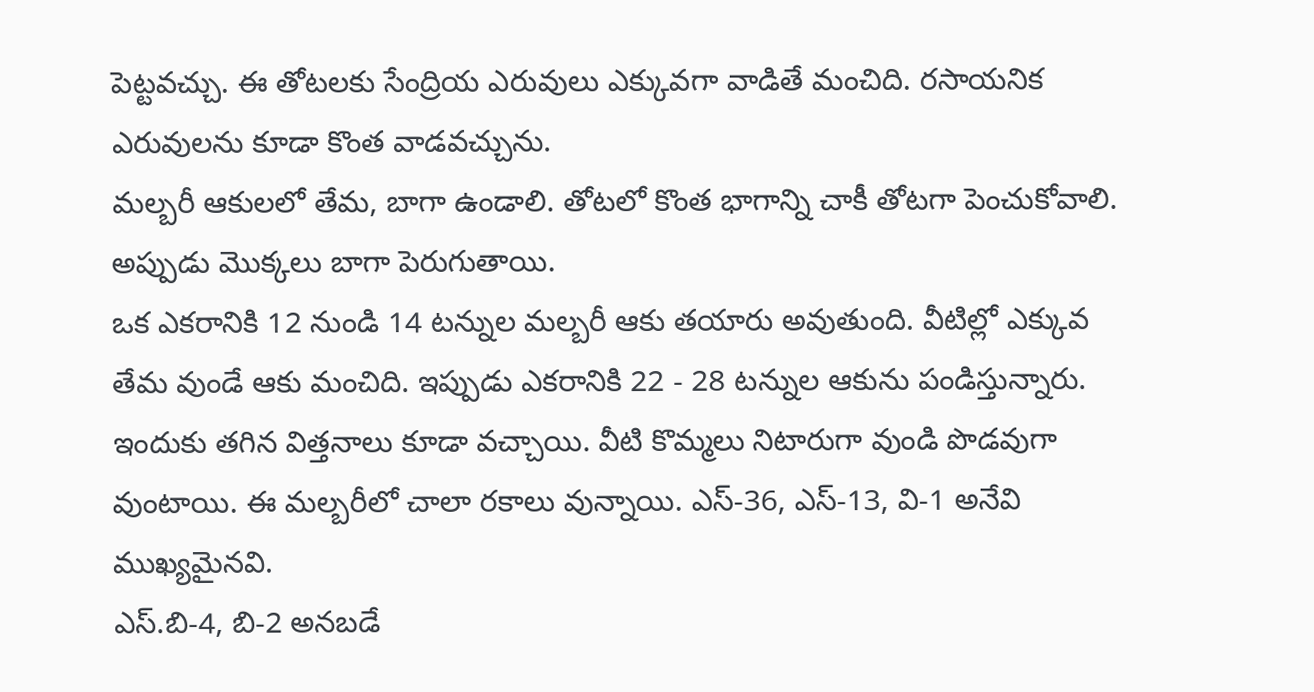పెట్టవచ్చు. ఈ తోటలకు సేంద్రియ ఎరువులు ఎక్కువగా వాడితే మంచిది. రసాయనిక ఎరువులను కూడా కొంత వాడవచ్చును.
మల్బరీ ఆకులలో తేమ, బాగా ఉండాలి. తోటలో కొంత భాగాన్ని చాకీ తోటగా పెంచుకోవాలి. అప్పుడు మొక్కలు బాగా పెరుగుతాయి.
ఒక ఎకరానికి 12 నుండి 14 టన్నుల మల్బరీ ఆకు తయారు అవుతుంది. వీటిల్లో ఎక్కువ తేమ వుండే ఆకు మంచిది. ఇప్పుడు ఎకరానికి 22 - 28 టన్నుల ఆకును పండిస్తున్నారు. ఇందుకు తగిన విత్తనాలు కూడా వచ్చాయి. వీటి కొమ్మలు నిటారుగా వుండి పొడవుగా వుంటాయి. ఈ మల్బరీలో చాలా రకాలు వున్నాయి. ఎస్-36, ఎస్-13, వి-1 అనేవి ముఖ్యమైనవి.
ఎస్.బి-4, బి-2 అనబడే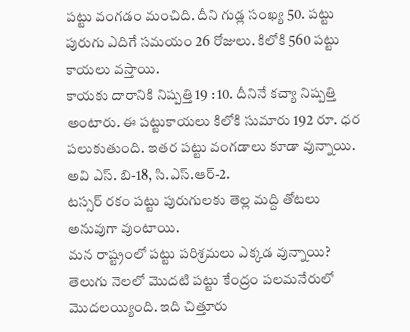పట్టు వంగడం మంచిది. దీని గుడ్ల సంఖ్య 50. పట్టు పురుగు ఎదిగే సమయం 26 రోజులు. కిలోకి 560 పట్టు కాయలు వస్తాయి.
కాయకు దారానికి నిష్పత్తి 19 : 10. దీనినే కచ్యా నిష్పత్తి అంటారు. ఈ పట్టుకాయలు కిలోకి సుమారు 192 రూ. ధర పలుకుతుంది. ఇతర పట్టు వంగడాలు కూడా వున్నాయి. అవి ఎస్. బి-18, సి.ఎస్.ఆర్-2.
టస్సర్ రకం పట్టు పురుగులకు తెల్ల మద్ది తోటలు అనువుగా వుంటాయి.
మన రాష్ట్రంలో పట్టు పరిశ్రమలు ఎక్కడ వున్నాయి?
తెలుగు నెలలో మొదటి పట్టు కేంద్రం పలమనేరులో మొదలయ్యింది. ఇది చిత్తూరు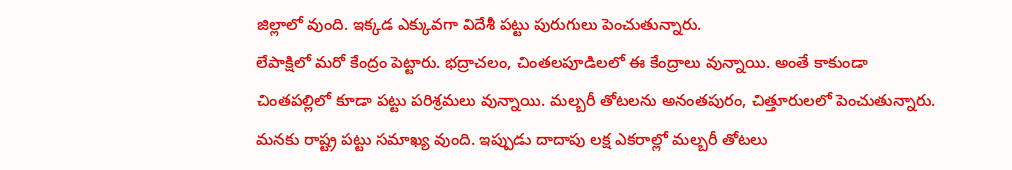జిల్లాలో వుంది. ఇక్కడ ఎక్కువగా విదేశీ పట్టు పురుగులు పెంచుతున్నారు.
లేపాక్షిలో మరో కేంద్రం పెట్టారు. భద్రాచలం, చింతలపూడిలలో ఈ కేంద్రాలు వున్నాయి. అంతే కాకుండా చింతపల్లిలో కూడా పట్టు పరిశ్రమలు వున్నాయి. మల్బరీ తోటలను అనంతపురం, చిత్తూరులలో పెంచుతున్నారు.
మనకు రాష్ట్ర పట్టు సమాఖ్య వుంది. ఇప్పుడు దాదాపు లక్ష ఎకరాల్లో మల్బరీ తోటలు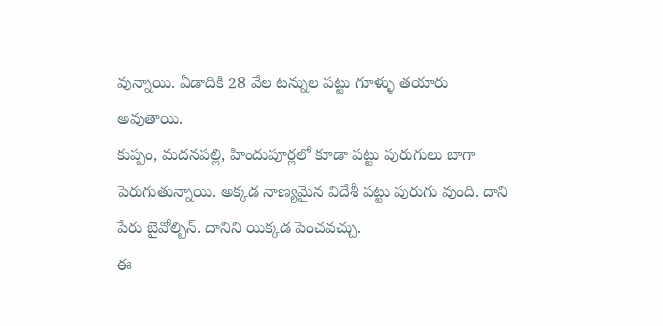వున్నాయి. ఏడాదికి 28 వేల టన్నుల పట్టు గూళ్ళు తయారు అవుతాయి.
కుప్పం, మదనపల్లి, హిందుపూర్లలో కూడా పట్టు పురుగులు బాగా పెరుగుతున్నాయి. అక్కడ నాణ్యమైన విదేశీ పట్టు పురుగు వుంది. దాని పేరు బైవోల్బిన్. దానిని యిక్కడ పెంచవచ్చు.
ఈ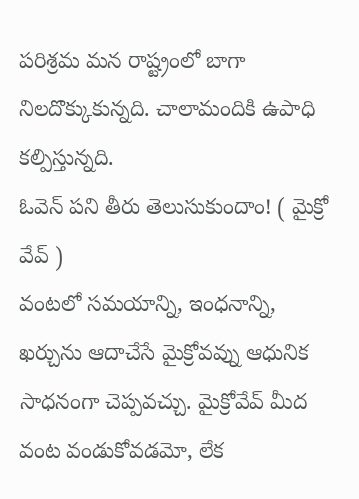పరిశ్రమ మన రాష్ట్రంలో బాగా నిలదొక్కుకున్నది. చాలామందికి ఉపాధి కల్పిస్తున్నది.
ఓవెన్ పని తీరు తెలుసుకుందాం! ( మైక్రో వేవ్ )
వంటలో సమయాన్ని, ఇంధనాన్ని, ఖర్చును ఆదాచేసే మైక్రోవవ్ను ఆధునిక సాధనంగా చెప్పవచ్చు. మైక్రోవేవ్ మీద వంట వండుకోవడమో, లేక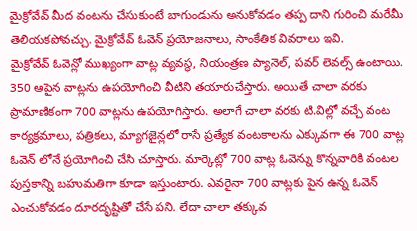మైక్రోవేవ్ మీద వంటను చేసుకుంటే బాగుండును అనుకోవడం తప్ప దాని గురించి మరేమీ తెలియకపోవచ్చు. మైక్రోవేవ్ ఓవెన్ ప్రయోజనాలు, సాంకేతిక వివరాలు ఇవి.
మైక్రోవేవ్ ఓవెన్లో ముఖ్యంగా వాట్ల వ్యవస్థ, నియంత్రణ ప్యానెల్, పవర్ లెవల్స్ ఉంటాయి. 350 ఆపైన వాట్లను ఉపయోగించి వీటిని తయారుచేస్తారు. అయితే చాలా వరకు ప్రామాణికంగా 700 వాట్లను ఉపయోగిస్తారు. అలాగే చాలా వరకు టి.విల్లో వచ్చే వంట కార్యక్రమాలు, పత్రికలు, మ్యాగజైన్లలో రాసే ప్రత్యేక వంటకాలను ఎక్కువగా ఈ 700 వాట్ల ఓవెన్ లోనే ప్రయోగించి చేసి చూస్తారు. మార్కెట్లో 700 వాట్ల ఓవెన్ను కొన్నవారికి వంటల పుస్తకాన్ని బహుమతిగా కూడా ఇస్తుంటారు. ఎవరైనా 700 వాట్లకు పైన ఉన్న ఓవెన్ ఎంచుకోవడం దూరదృష్టితో చేసే పని. లేదా చాలా తక్కువ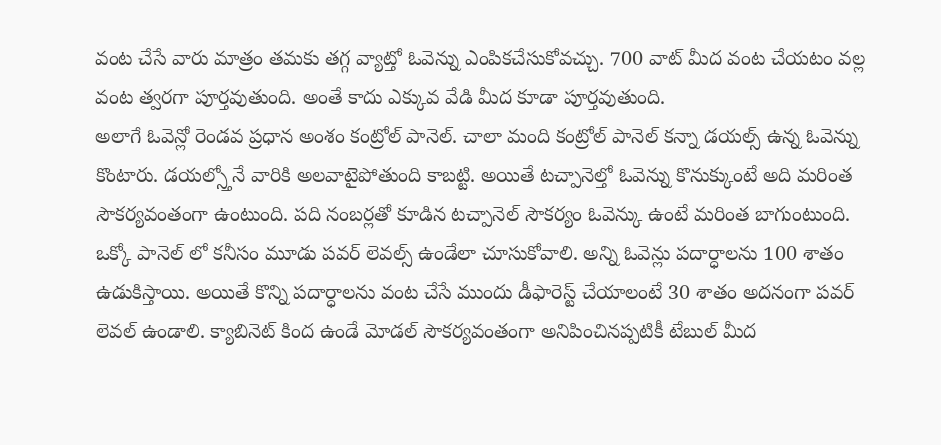వంట చేసే వారు మాత్రం తమకు తగ్గ వ్యాట్తో ఓవెన్ను ఎంపికచేసుకోవచ్చు. 700 వాట్ మీద వంట చేయటం వల్ల వంట త్వరగా పూర్తవుతుంది. అంతే కాదు ఎక్కువ వేడి మీద కూడా పూర్తవుతుంది.
అలాగే ఓవెన్లో రెండవ ప్రధాన అంశం కంట్రోల్ పానెల్. చాలా మంది కంట్రోల్ పానెల్ కన్నా డయల్స్ ఉన్న ఓవెన్ను కొంటారు. డయల్స్తోనే వారికి అలవాటైపోతుంది కాబట్టి. అయితే టచ్పానెల్తో ఓవెన్ను కొనుక్కుంటే అది మరింత సౌకర్యవంతంగా ఉంటుంది. పది నంబర్లతో కూడిన టచ్పానెల్ సౌకర్యం ఓవెన్కు ఉంటే మరింత బాగుంటుంది. ఒక్కో పానెల్ లో కనీసం మూడు పవర్ లెవల్స్ ఉండేలా చూసుకోవాలి. అన్ని ఓవెన్లు పదార్ధాలను 100 శాతం ఉడుకిస్తాయి. అయితే కొన్ని పదార్ధాలను వంట చేసే ముందు డీఫారెస్ట్ చేయాలంటే 30 శాతం అదనంగా పవర్ లెవల్ ఉండాలి. క్యాబినెట్ కింద ఉండే మోడల్ సౌకర్యవంతంగా అనిపించినప్పటికీ టేబుల్ మీద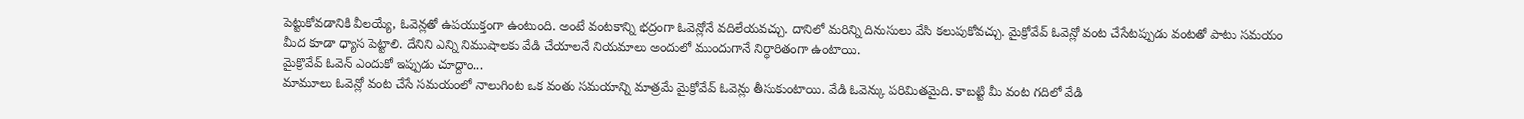పెట్టుకోవడానికి వీలయ్యే, ఓవెన్లతో ఉపయుక్తంగా ఉంటుంది. అంటే వంటకాన్ని భద్రంగా ఓవెన్లోనే వదిలేయవచ్చు. దానిలో మరిన్ని దినుసులు వేసి కలుపుకోవచ్చు. మైక్రోవేవ్ ఓవెన్లో వంట చేసేటప్పుడు వంటతో పాటు సమయం మీద కూడా ధ్యాస పెట్టాలి. దేనిని ఎన్ని నిముషాలకు వేడి చేయాలనే నియమాలు అందులో ముందుగానే నిర్ధారితంగా ఉంటాయి.
మైక్రొవేవ్ ఓవెన్ ఎందుకో ఇప్పుడు చూద్దాం...
మామూలు ఓవెన్లో వంట చేసే సమయంలో నాలుగింట ఒక వంతు సమయాన్ని మాత్రమే మైక్రోవేవ్ ఓవెన్లు తీసుకుంటాయి. వేడి ఓవెన్కు పరిమితమైది. కాబట్టి మీ వంట గదిలో వేడి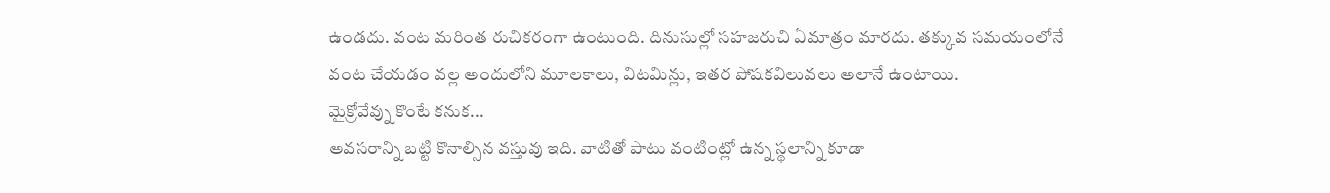ఉండదు. వంట మరింత రుచికరంగా ఉంటుంది. దినుసుల్లో సహజరుచి ఏమాత్రం మారదు. తక్కువ సమయంలోనే వంట చేయడం వల్ల అందులోని మూలకాలు, విటమిన్లు, ఇతర పోషకవిలువలు అలానే ఉంటాయి.
మైక్రోవేవ్ను కొంటే కనుక...
అవసరాన్ని బట్టి కొనాల్సిన వస్తువు ఇది. వాటితో పాటు వంటింట్లో ఉన్న స్థలాన్ని కూడా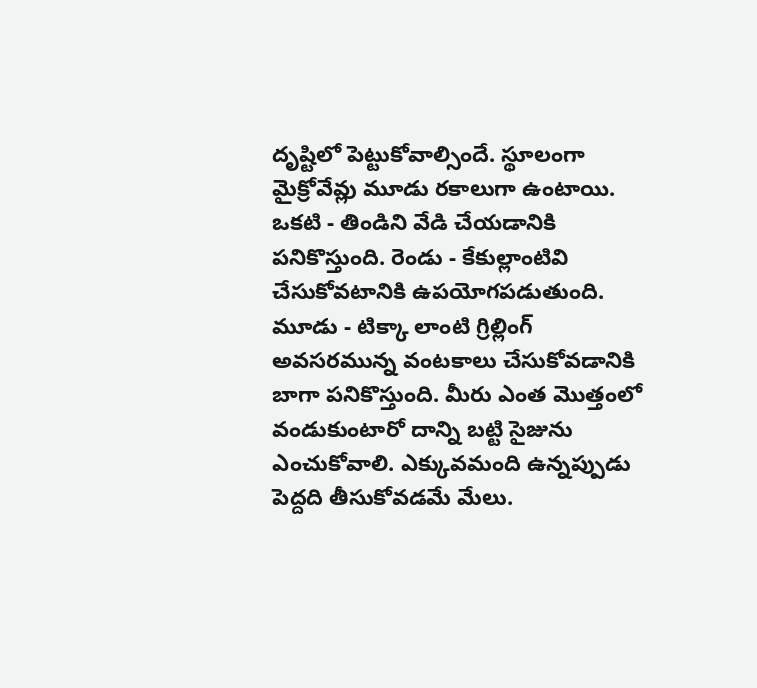దృష్టిలో పెట్టుకోవాల్సిందే. స్థూలంగా మైక్రోవేవ్లు మూడు రకాలుగా ఉంటాయి. ఒకటి - తిండిని వేడి చేయడానికి పనికొస్తుంది. రెండు - కేకుల్లాంటివి చేసుకోవటానికి ఉపయోగపడుతుంది. మూడు - టిక్కా లాంటి గ్రిల్లింగ్ అవసరమున్న వంటకాలు చేసుకోవడానికి బాగా పనికొస్తుంది. మీరు ఎంత మొత్తంలో వండుకుంటారో దాన్ని బట్టి సైజును ఎంచుకోవాలి. ఎక్కువమంది ఉన్నప్పుడు పెద్దది తీసుకోవడమే మేలు.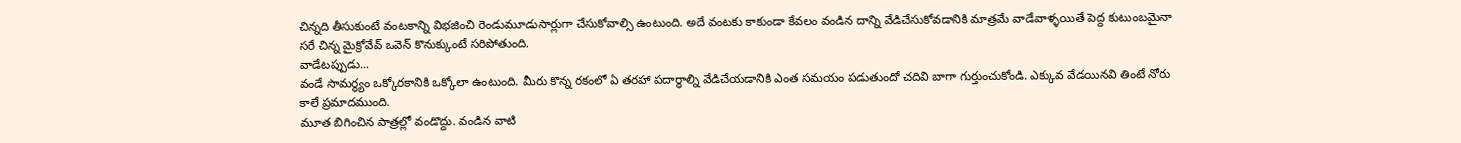చిన్నది తీసుకుంటే వంటకాన్ని విభజించి రెండుమూడుసార్లుగా చేసుకోవాల్సి ఉంటుంది. అదే వంటకు కాకుండా కేవలం వండిన దాన్ని వేడిచేసుకోవడానికి మాత్రమే వాడేవాళ్ళయితే పెద్ద కుటుంబమైనా సరే చిన్న మైక్రోవేవ్ ఒవెన్ కొనుక్కుంటే సరిపోతుంది.
వాడేటప్పుడు...
వండే సామర్ధ్యం ఒక్కోరకానికి ఒక్కోలా ఉంటుంది. మీరు కొన్న రకంలో ఏ తరహా పదార్ధాల్ని వేడిచేయడానికి ఎంత సమయం పడుతుందో చదివి బాగా గుర్తుంచుకోండి. ఎక్కువ వేడయినవి తింటే నోరు కాలే ప్రమాదముంది.
మూత బిగించిన పాత్రల్లో వండొద్దు. వండిన వాటి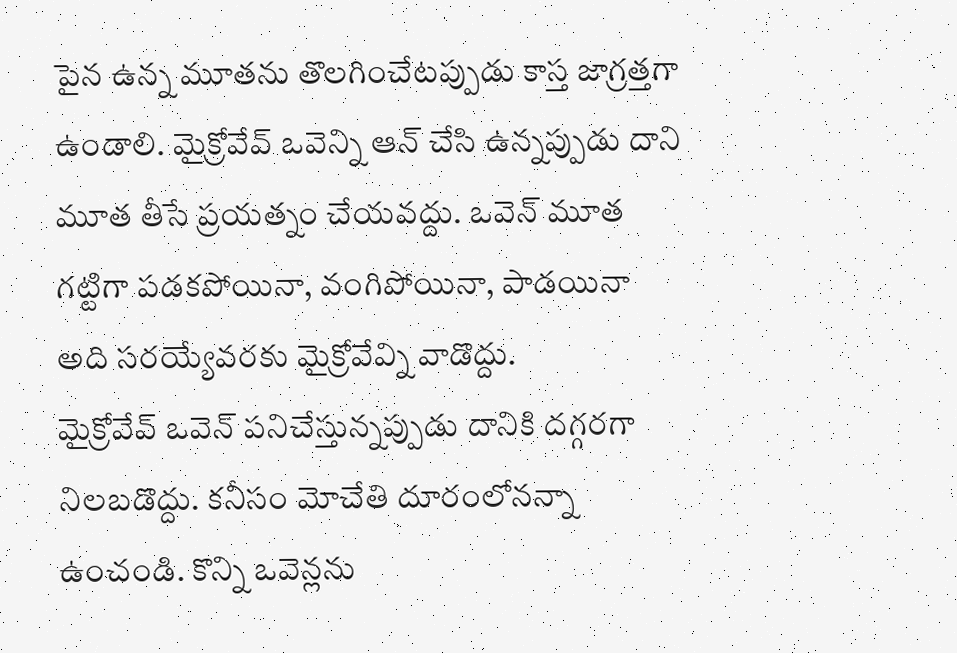పైన ఉన్న మూతను తొలగించేటప్పుడు కాస్త జాగ్రత్తగా ఉండాలి. మైక్రోవేవ్ ఒవెన్ని ఆన్ చేసి ఉన్నప్పుడు దాని మూత తీసే ప్రయత్నం చేయవద్దు. ఒవెన్ మూత గట్టిగా పడకపోయినా, వంగిపోయినా, పాడయినా అది సరయ్యేవరకు మైక్రోవేవ్ని వాడొద్దు.
మైక్రోవేవ్ ఒవెన్ పనిచేస్తున్నప్పుడు దానికి దగ్గరగా నిలబడొద్దు. కనీసం మోచేతి దూరంలోనన్నా ఉంచండి. కొన్ని ఒవెన్లను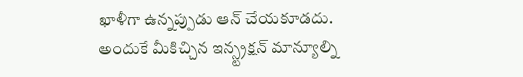ఖాళీగా ఉన్నప్పుడు ఆన్ చేయకూడదు. అందుకే మీకిచ్చిన ఇన్స్ట్రక్షన్ మాన్యూల్ని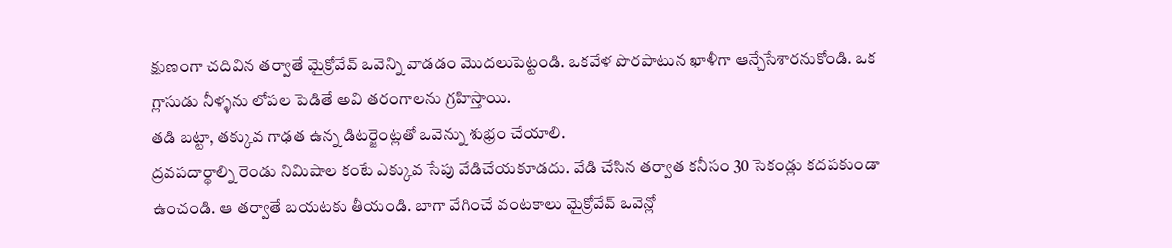క్షుణంగా చదివిన తర్వాతే మైక్రోవేవ్ ఒవెన్ని వాడడం మొదలుపెట్టండి. ఒకవేళ పొరపాటున ఖాళీగా ఆన్చేసేశారనుకోండి. ఒక గ్లాసుడు నీళ్ళను లోపల పెడితే అవి తరంగాలను గ్రహిస్తాయి.
తడి బట్టా, తక్కువ గాఢత ఉన్న డిటర్జెంట్లతో ఒవెన్ను శుభ్రం చేయాలి.
ద్రవపదార్థాల్ని రెండు నిమిషాల కంటే ఎక్కువ సేపు వేడిచేయకూడదు. వేడి చేసిన తర్వాత కనీసం 30 సెకండ్లు కదపకుండా ఉంచండి. ఆ తర్వాతే బయటకు తీయండి. బాగా వేగించే వంటకాలు మైక్రోవేవ్ ఒవెన్లో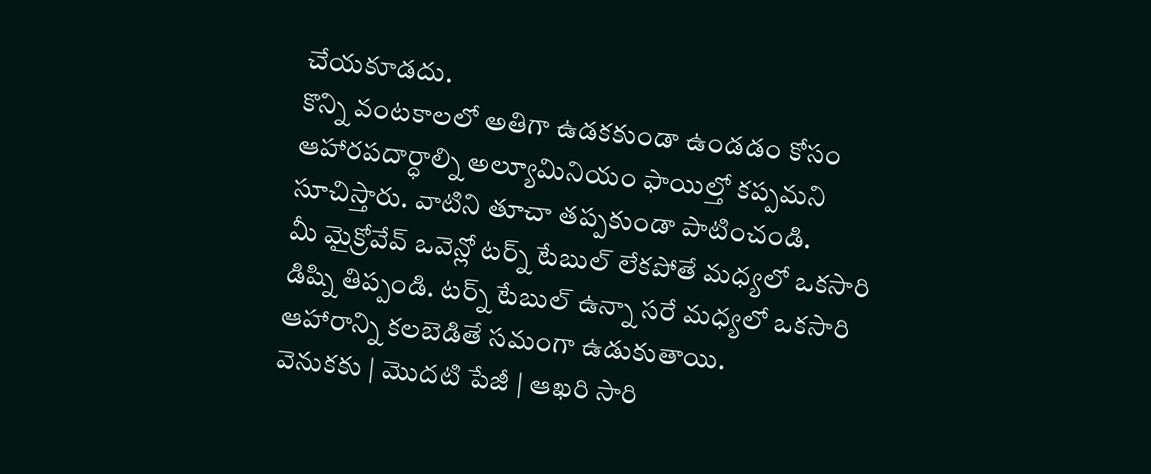చేయకూడదు.
కొన్ని వంటకాలలో అతిగా ఉడకకుండా ఉండడం కోసం ఆహారపదార్ధాల్ని అల్యూమినియం ఫాయిల్తో కప్పమని సూచిస్తారు. వాటిని తూచా తప్పకుండా పాటించండి.
మీ మైక్రోవేవ్ ఒవెన్లో టర్న్ టేబుల్ లేకపోతే మధ్యలో ఒకసారి డిష్ని తిప్పండి. టర్న్ టేబుల్ ఉన్నా సరే మధ్యలో ఒకసారి ఆహారాన్ని కలబెడితే సమంగా ఉడుకుతాయి.
వెనుకకు | మొదటి పేజీ | ఆఖరి సారి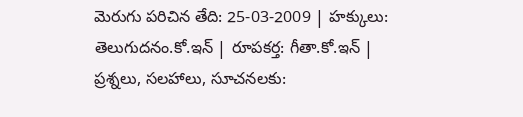మెరుగు పరిచిన తేది: 25-03-2009 | హక్కులు: తెలుగుదనం.కో.ఇన్ | రూపకర్త: గీతా.కో.ఇన్ | ప్రశ్నలు, సలహాలు, సూచనలకు: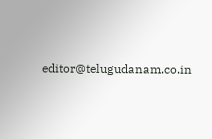editor@telugudanam.co.in